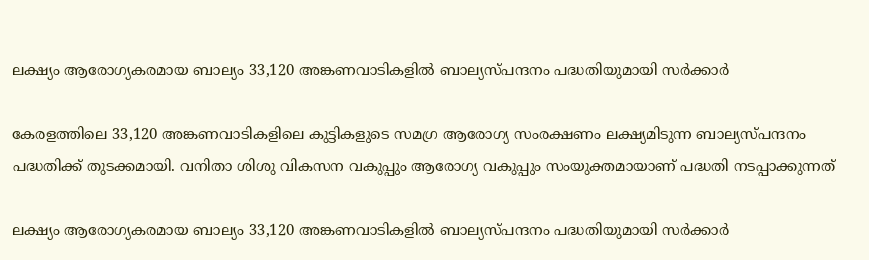ലക്ഷ്യം ആരോഗ്യകരമായ ബാല്യം 33,120 അങ്കണവാടികളിൽ ബാല്യസ്പന്ദനം പദ്ധതിയുമായി സർക്കാർ

കേരളത്തിലെ 33,120 അങ്കണവാടികളിലെ കുട്ടികളുടെ സമഗ്ര ആരോഗ്യ സംരക്ഷണം ലക്ഷ്യമിടുന്ന ബാല്യസ്പന്ദനം പദ്ധതിക്ക് തുടക്കമായി. വനിതാ ശിശു വികസന വകുപ്പും ആരോഗ്യ വകുപ്പും സംയുക്തമായാണ് പദ്ധതി നടപ്പാക്കുന്നത്

ലക്ഷ്യം ആരോഗ്യകരമായ ബാല്യം 33,120 അങ്കണവാടികളിൽ ബാല്യസ്പന്ദനം പദ്ധതിയുമായി സർക്കാർ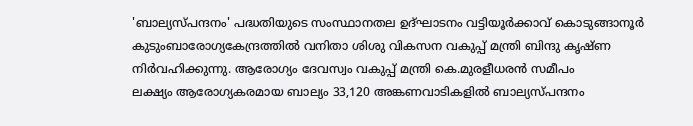'ബാല്യസ്പന്ദനം' പദ്ധതിയുടെ സംസ്ഥാനതല ഉദ്ഘാടനം വട്ടിയൂർക്കാവ് കൊടുങ്ങാനൂർ കുടുംബാരോഗ്യകേന്ദ്രത്തിൽ വനിതാ ശിശു വികസന വകുപ്പ് മന്ത്രി ബിന്ദു കൃഷ്ണ നിർവഹിക്കുന്നു. ആരോഗ്യം ദേവസ്വം വകുപ്പ് മന്ത്രി കെ.മുരളീധരൻ സമീപം
ലക്ഷ്യം ആരോഗ്യകരമായ ബാല്യം 33,120 അങ്കണവാടികളിൽ ബാല്യസ്പന്ദനം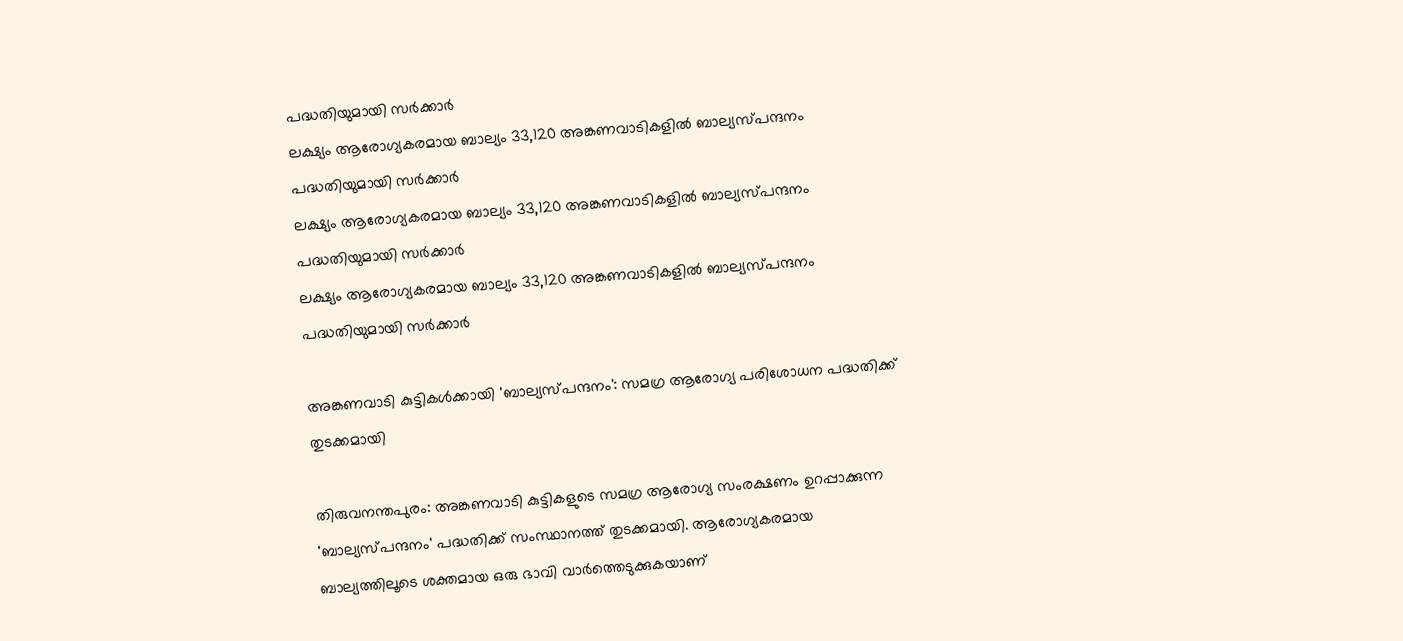പദ്ധതിയുമായി സർക്കാർ
ലക്ഷ്യം ആരോഗ്യകരമായ ബാല്യം 33,120 അങ്കണവാടികളിൽ ബാല്യസ്പന്ദനം പദ്ധതിയുമായി സർക്കാർ
ലക്ഷ്യം ആരോഗ്യകരമായ ബാല്യം 33,120 അങ്കണവാടികളിൽ ബാല്യസ്പന്ദനം പദ്ധതിയുമായി സർക്കാർ
ലക്ഷ്യം ആരോഗ്യകരമായ ബാല്യം 33,120 അങ്കണവാടികളിൽ ബാല്യസ്പന്ദനം പദ്ധതിയുമായി സർക്കാർ

അങ്കണവാടി കുട്ടികൾക്കായി 'ബാല്യസ്പന്ദനം': സമഗ്ര ആരോഗ്യ പരിശോധന പദ്ധതിക്ക് തുടക്കമായി

തിരുവനന്തപുരം: അങ്കണവാടി കുട്ടികളുടെ സമഗ്ര ആരോഗ്യ സംരക്ഷണം ഉറപ്പാക്കുന്ന 'ബാല്യസ്പന്ദനം' പദ്ധതിക്ക് സംസ്ഥാനത്ത് തുടക്കമായി. ആരോഗ്യകരമായ ബാല്യത്തിലൂടെ ശക്തമായ ഒരു ഭാവി വാർത്തെടുക്കുകയാണ്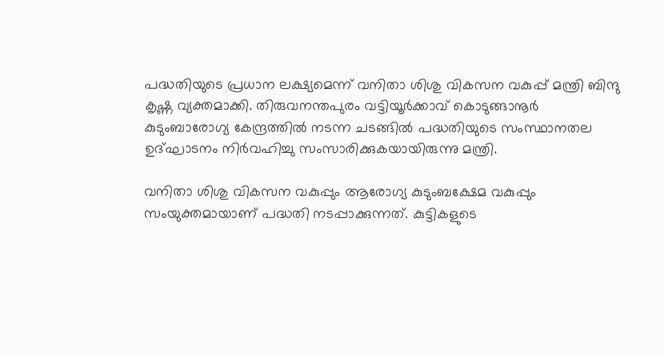പദ്ധതിയുടെ പ്രധാന ലക്ഷ്യമെന്ന് വനിതാ ശിശു വികസന വകുപ്പ് മന്ത്രി ബിന്ദു കൃഷ്ണ വ്യക്തമാക്കി. തിരുവനന്തപുരം വട്ടിയൂർക്കാവ് കൊടുങ്ങാനൂർ കുടുംബാരോഗ്യ കേന്ദ്രത്തിൽ നടന്ന ചടങ്ങിൽ പദ്ധതിയുടെ സംസ്ഥാനതല ഉദ്ഘാടനം നിർവഹിച്ചു സംസാരിക്കുകയായിരുന്നു മന്ത്രി.

വനിതാ ശിശു വികസന വകുപ്പും ആരോഗ്യ കുടുംബക്ഷേമ വകുപ്പും സംയുക്തമായാണ് പദ്ധതി നടപ്പാക്കുന്നത്. കുട്ടികളുടെ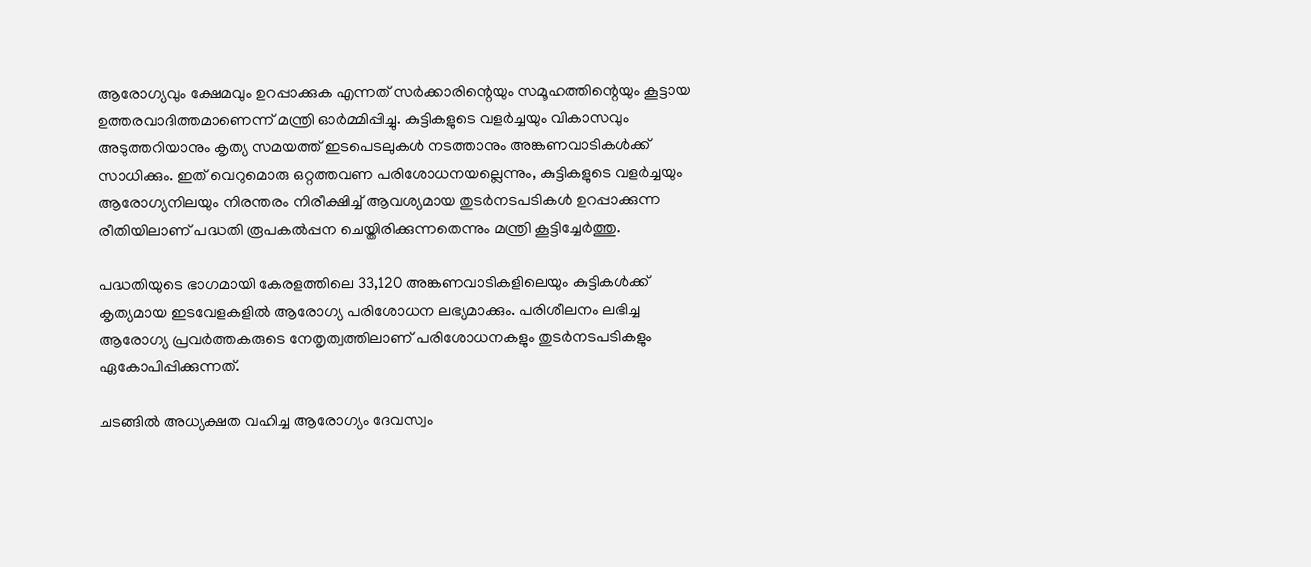ആരോഗ്യവും ക്ഷേമവും ഉറപ്പാക്കുക എന്നത് സർക്കാരിന്റെയും സമൂഹത്തിന്റെയും കൂട്ടായ ഉത്തരവാദിത്തമാണെന്ന് മന്ത്രി ഓർമ്മിപ്പിച്ചു. കുട്ടികളുടെ വളർച്ചയും വികാസവും അടുത്തറിയാനും കൃത്യ സമയത്ത് ഇടപെടലുകൾ നടത്താനും അങ്കണവാടികൾക്ക് സാധിക്കും. ഇത് വെറുമൊരു ഒറ്റത്തവണ പരിശോധനയല്ലെന്നും, കുട്ടികളുടെ വളർച്ചയും ആരോഗ്യനിലയും നിരന്തരം നിരീക്ഷിച്ച് ആവശ്യമായ തുടർനടപടികൾ ഉറപ്പാക്കുന്ന രീതിയിലാണ് പദ്ധതി രൂപകൽപ്പന ചെയ്തിരിക്കുന്നതെന്നും മന്ത്രി കൂട്ടിച്ചേർത്തു.

പദ്ധതിയുടെ ഭാഗമായി കേരളത്തിലെ 33,120 അങ്കണവാടികളിലെയും കുട്ടികൾക്ക് കൃത്യമായ ഇടവേളകളിൽ ആരോഗ്യ പരിശോധന ലഭ്യമാക്കും. പരിശീലനം ലഭിച്ച ആരോഗ്യ പ്രവർത്തകരുടെ നേതൃത്വത്തിലാണ് പരിശോധനകളും തുടർനടപടികളും ഏകോപിപ്പിക്കുന്നത്.

ചടങ്ങിൽ അധ്യക്ഷത വഹിച്ച ആരോഗ്യം ദേവസ്വം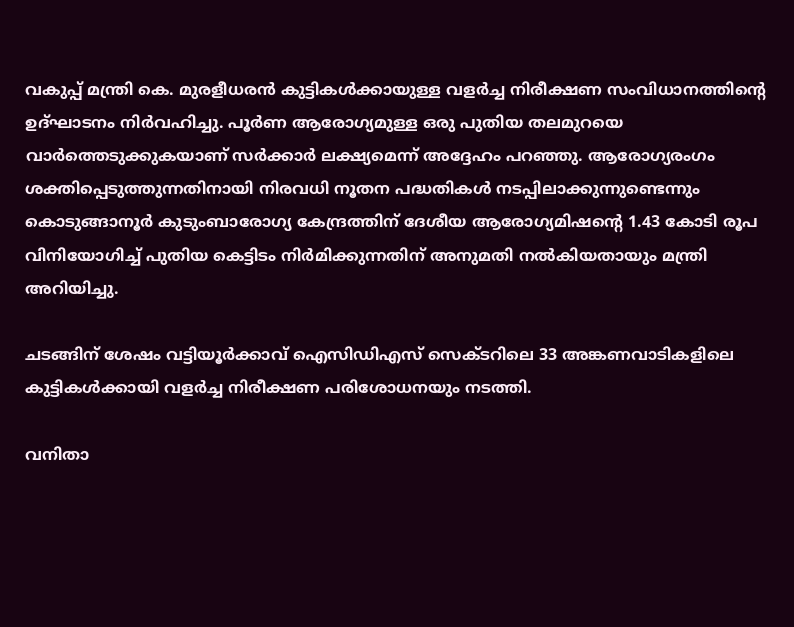വകുപ്പ് മന്ത്രി കെ. മുരളീധരൻ കുട്ടികൾക്കായുള്ള വളർച്ച നിരീക്ഷണ സംവിധാനത്തിന്റെ ഉദ്ഘാടനം നിർവഹിച്ചു. പൂർണ ആരോഗ്യമുള്ള ഒരു പുതിയ തലമുറയെ വാർത്തെടുക്കുകയാണ് സർക്കാർ ലക്ഷ്യമെന്ന് അദ്ദേഹം പറഞ്ഞു. ആരോഗ്യരംഗം ശക്തിപ്പെടുത്തുന്നതിനായി നിരവധി നൂതന പദ്ധതികൾ നടപ്പിലാക്കുന്നുണ്ടെന്നും കൊടുങ്ങാനൂർ കുടുംബാരോഗ്യ കേന്ദ്രത്തിന് ദേശീയ ആരോഗ്യമിഷന്റെ 1.43 കോടി രൂപ വിനിയോഗിച്ച് പുതിയ കെട്ടിടം നിർമിക്കുന്നതിന് അനുമതി നൽകിയതായും മന്ത്രി അറിയിച്ചു.

ചടങ്ങിന് ശേഷം വട്ടിയൂർക്കാവ് ഐസിഡിഎസ് സെക്ടറിലെ 33 അങ്കണവാടികളിലെ കുട്ടികൾക്കായി വളർച്ച നിരീക്ഷണ പരിശോധനയും നടത്തി.

വനിതാ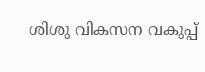ശിശു വികസന വകുപ്പ്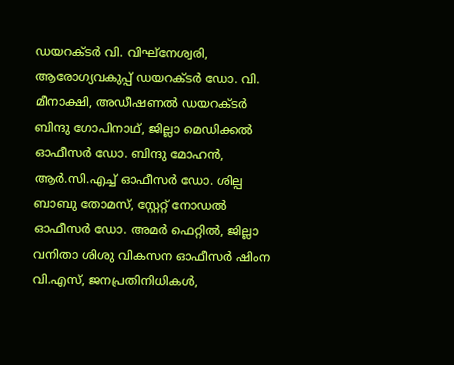ഡയറക്ടർ വി. വിഘ്‌നേശ്വരി, ആരോഗ്യവകുപ്പ് ഡയറക്ടർ ഡോ. വി. മീനാക്ഷി, അഡീഷണൽ ഡയറക്ടർ ബിന്ദു ഗോപിനാഥ്, ജില്ലാ മെഡിക്കൽ ഓഫീസർ ഡോ. ബിന്ദു മോഹൻ, ആർ.സി.എച്ച് ഓഫീസർ ഡോ. ശില്പ ബാബു തോമസ്, സ്റ്റേറ്റ് നോഡൽ ഓഫീസർ ഡോ. അമർ ഫെറ്റിൽ, ജില്ലാ വനിതാ ശിശു വികസന ഓഫീസർ ഷിംന വി.എസ്, ജനപ്രതിനിധികൾ,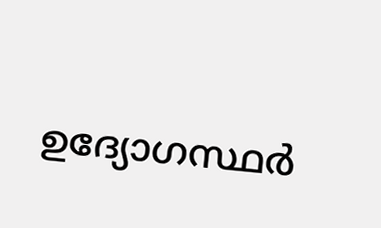ഉദ്യോഗസ്ഥർ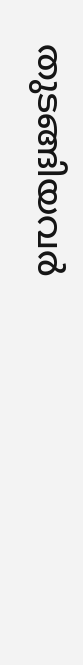തുടങ്ങിയവർ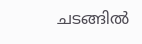ചടങ്ങിൽ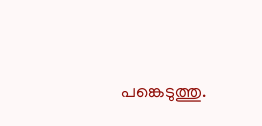പങ്കെടുത്തു.